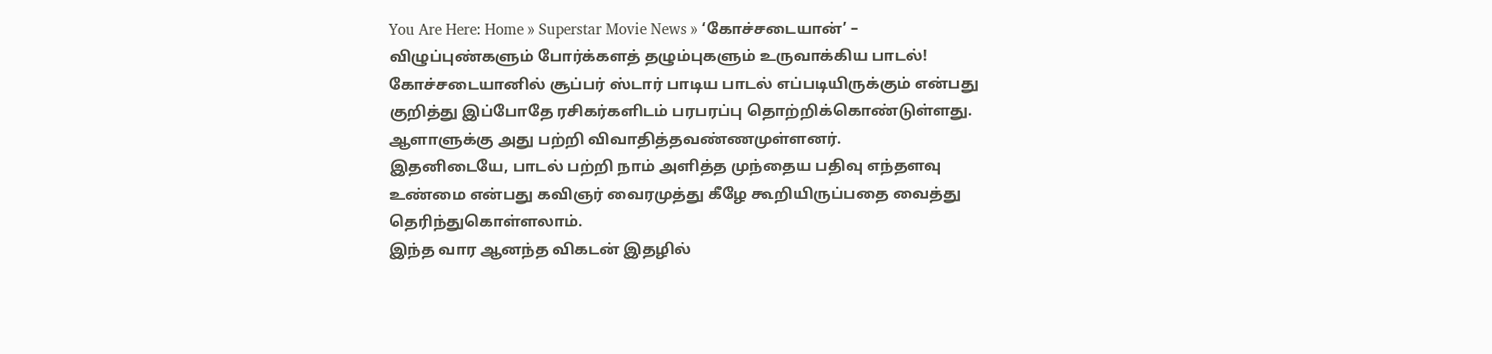You Are Here: Home » Superstar Movie News » ‘கோச்சடையான்’ – விழுப்புண்களும் போர்க்களத் தழும்புகளும் உருவாக்கிய பாடல்!
கோச்சடையானில் சூப்பர் ஸ்டார் பாடிய பாடல் எப்படியிருக்கும் என்பது குறித்து இப்போதே ரசிகர்களிடம் பரபரப்பு தொற்றிக்கொண்டுள்ளது. ஆளாளுக்கு அது பற்றி விவாதித்தவண்ணமுள்ளனர்.
இதனிடையே, பாடல் பற்றி நாம் அளித்த முந்தைய பதிவு எந்தளவு உண்மை என்பது கவிஞர் வைரமுத்து கீழே கூறியிருப்பதை வைத்து தெரிந்துகொள்ளலாம்.
இந்த வார ஆனந்த விகடன் இதழில்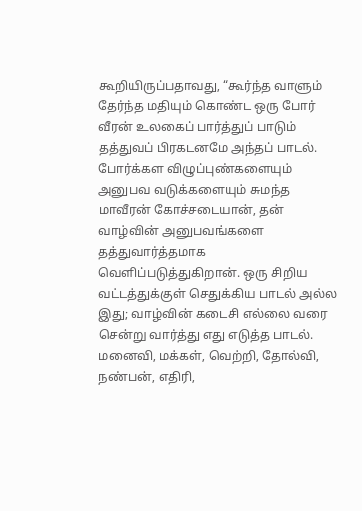கூறியிருப்பதாவது, “கூர்ந்த வாளும் தேர்ந்த மதியும் கொண்ட ஒரு போர் வீரன் உலகைப் பார்த்துப் பாடும் தத்துவப் பிரகடனமே அந்தப் பாடல். போர்க்கள விழுப்புண்களையும் அனுபவ வடுக்களையும் சுமந்த மாவீரன் கோச்சடையான், தன் வாழ்வின் அனுபவங்களை தத்துவார்த்தமாக வெளிப்படுத்துகிறான். ஒரு சிறிய வட்டத்துக்குள் செதுக்கிய பாடல் அல்ல இது; வாழ்வின் கடைசி எல்லை வரை சென்று வார்த்து எது எடுத்த பாடல். மனைவி, மக்கள், வெற்றி, தோல்வி, நண்பன், எதிரி,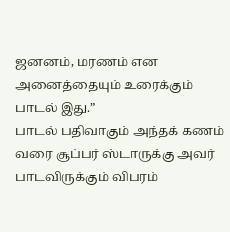ஜனனம், மரணம் என அனைத்தையும் உரைக்கும் பாடல் இது.”
பாடல் பதிவாகும் அந்தக் கணம் வரை சூப்பர் ஸ்டாருக்கு அவர் பாடவிருக்கும் விபரம்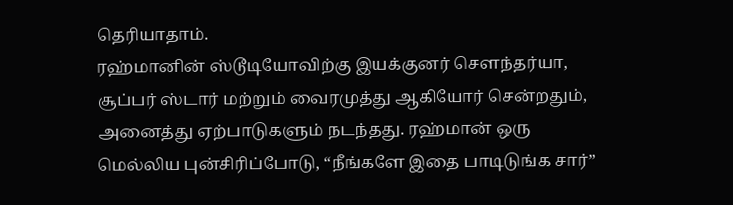தெரியாதாம்.
ரஹ்மானின் ஸ்டூடியோவிற்கு இயக்குனர் சௌந்தர்யா, சூப்பர் ஸ்டார் மற்றும் வைரமுத்து ஆகியோர் சென்றதும், அனைத்து ஏற்பாடுகளும் நடந்தது. ரஹ்மான் ஒரு மெல்லிய புன்சிரிப்போடு, “நீங்களே இதை பாடிடுங்க சார்”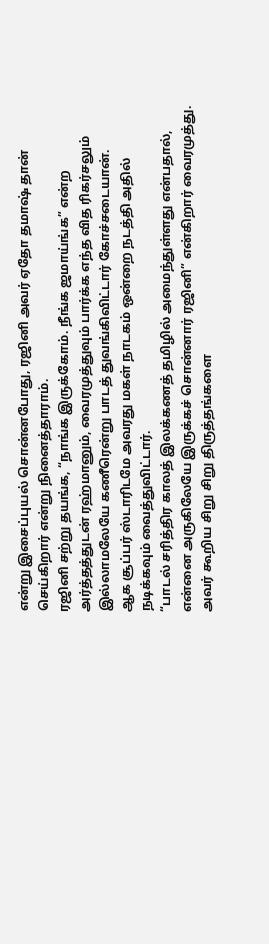என்று இசைப்புயல் சொன்னபோது, ரஜினி அவர் ஏதோ தமாஷ் தான் செய்கிறார் என்று நினைத்தாராம்.
ரஜினி சற்று தயங்க, “நாங்க இருக்கோம். நீங்க ஜமாய்ங்க” என்ற அர்த்தத்துடன் ரஹ்மானும், வைரமுத்துவும் பார்க்க எந்த வித ரிகர்சலும் இல்லாமலேயே கணீரென்று பாடத் துவங்கிவிட்டார் கோச்சடையான்.
ஆக சூப்பர் ஸ்டாரிடமே அவரது மகள் நாடகம் ஒன்றை நடத்தி அதில் நடிக்கவும் வைத்துவிட்டார்.
“பாடல் சரித்திர காலத் இலக்கணத் தமிழில் அமைந்துள்ளது என்பதால், என்னை அருகிலேயே இருக்கச் சொன்னார் ரஜினி” என்கிறார் வைரமுத்து. அவர் கூறிய சிறு சிறு திருத்தங்களை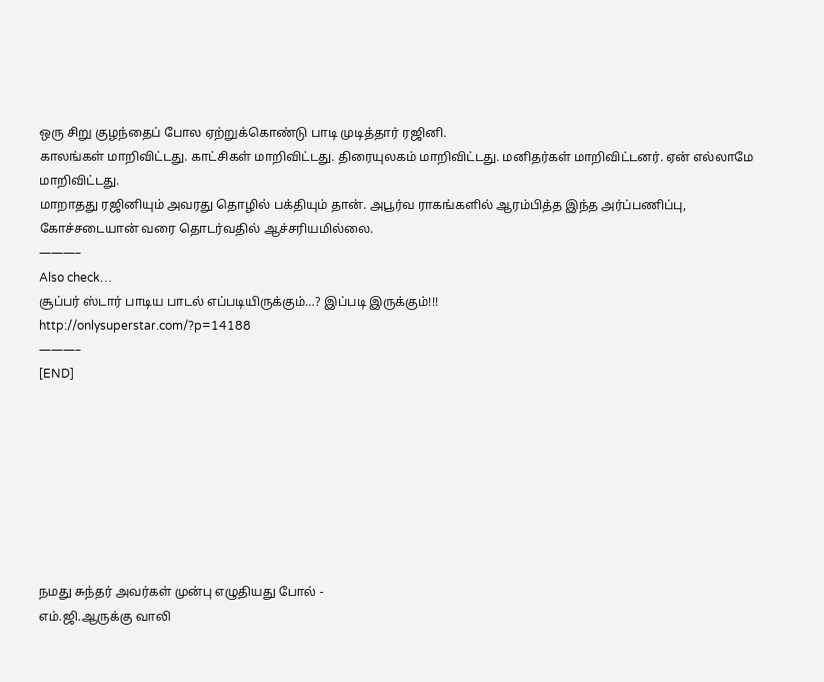ஒரு சிறு குழந்தைப் போல ஏற்றுக்கொண்டு பாடி முடித்தார் ரஜினி.
காலங்கள் மாறிவிட்டது. காட்சிகள் மாறிவிட்டது. திரையுலகம் மாறிவிட்டது. மனிதர்கள் மாறிவிட்டனர். ஏன் எல்லாமே மாறிவிட்டது.
மாறாதது ரஜினியும் அவரது தொழில் பக்தியும் தான். அபூர்வ ராகங்களில் ஆரம்பித்த இந்த அர்ப்பணிப்பு, கோச்சடையான் வரை தொடர்வதில் ஆச்சரியமில்லை.
———–
Also check…
சூப்பர் ஸ்டார் பாடிய பாடல் எப்படியிருக்கும்…? இப்படி இருக்கும்!!!
http://onlysuperstar.com/?p=14188
———–
[END]








நமது சுந்தர் அவர்கள் முன்பு எழுதியது போல் -
எம்.ஜி.ஆருக்கு வாலி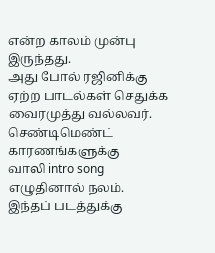என்ற காலம் முன்பு இருந்தது.
அது போல் ரஜினிக்கு ஏற்ற பாடல்கள் செதுக்க
வைரமுத்து வல்லவர். செண்டிமெண்ட் காரணங்களுக்கு
வாலி intro song எழுதினால் நலம். இந்தப் படத்துக்கு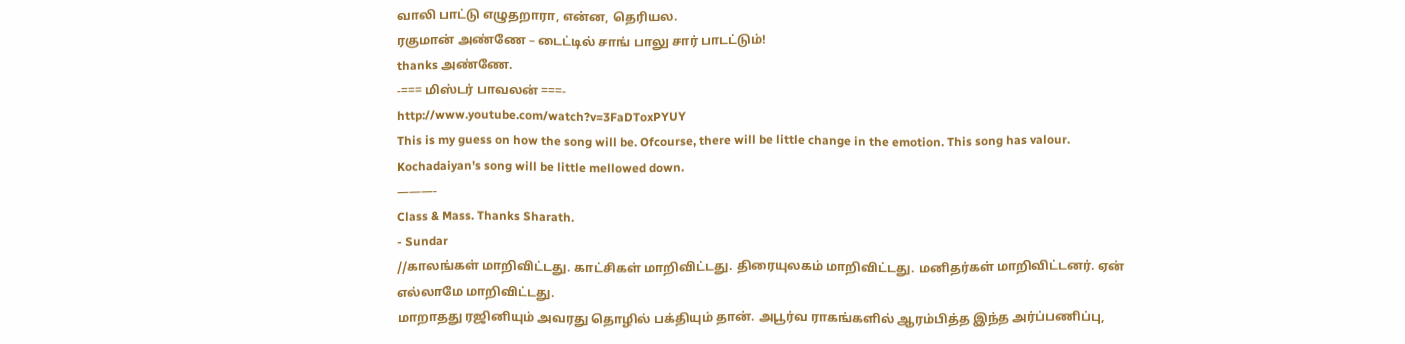வாலி பாட்டு எழுதறாரா, என்ன, தெரியல.
ரகுமான் அண்ணே – டைட்டில் சாங் பாலு சார் பாடட்டும்!
thanks அண்ணே.
-=== மிஸ்டர் பாவலன் ===-
http://www.youtube.com/watch?v=3FaDToxPYUY
This is my guess on how the song will be. Ofcourse, there will be little change in the emotion. This song has valour. Kochadaiyan's song will be little mellowed down.
———-
Class & Mass. Thanks Sharath.
- Sundar
//காலங்கள் மாறிவிட்டது. காட்சிகள் மாறிவிட்டது. திரையுலகம் மாறிவிட்டது. மனிதர்கள் மாறிவிட்டனர். ஏன் எல்லாமே மாறிவிட்டது.
மாறாதது ரஜினியும் அவரது தொழில் பக்தியும் தான். அபூர்வ ராகங்களில் ஆரம்பித்த இந்த அர்ப்பணிப்பு,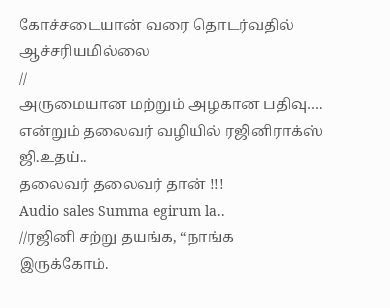கோச்சடையான் வரை தொடர்வதில் ஆச்சரியமில்லை
//
அருமையான மற்றும் அழகான பதிவு….
என்றும் தலைவர் வழியில் ரஜினிராக்ஸ் ஜி.உதய்..
தலைவர் தலைவர் தான் !!!
Audio sales Summa egirum la..
//ரஜினி சற்று தயங்க, “நாங்க இருக்கோம்.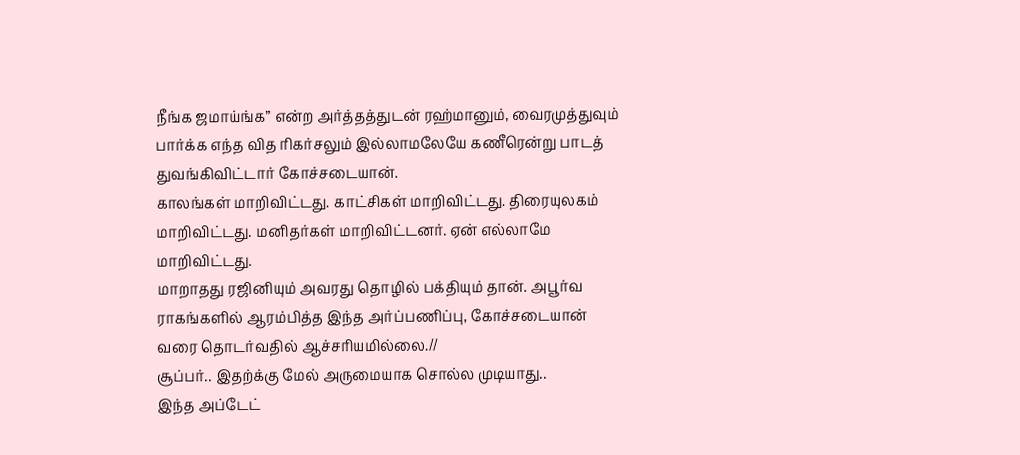நீங்க ஜமாய்ங்க” என்ற அர்த்தத்துடன் ரஹ்மானும், வைரமுத்துவும் பார்க்க எந்த வித ரிகர்சலும் இல்லாமலேயே கணீரென்று பாடத் துவங்கிவிட்டார் கோச்சடையான்.
காலங்கள் மாறிவிட்டது. காட்சிகள் மாறிவிட்டது. திரையுலகம் மாறிவிட்டது. மனிதர்கள் மாறிவிட்டனர். ஏன் எல்லாமே மாறிவிட்டது.
மாறாதது ரஜினியும் அவரது தொழில் பக்தியும் தான். அபூர்வ ராகங்களில் ஆரம்பித்த இந்த அர்ப்பணிப்பு, கோச்சடையான் வரை தொடர்வதில் ஆச்சரியமில்லை.//
சூப்பர்.. இதற்க்கு மேல் அருமையாக சொல்ல முடியாது..
இந்த அப்டேட்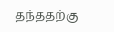தந்ததற்கு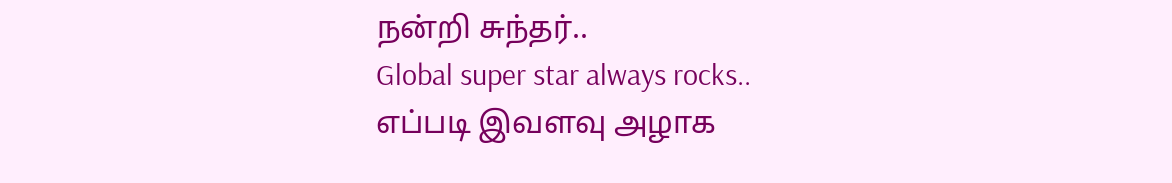நன்றி சுந்தர்..
Global super star always rocks..
எப்படி இவளவு அழாக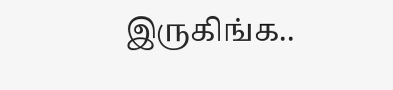இருகிங்க..